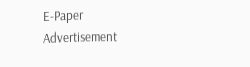E-Paper
Advertisement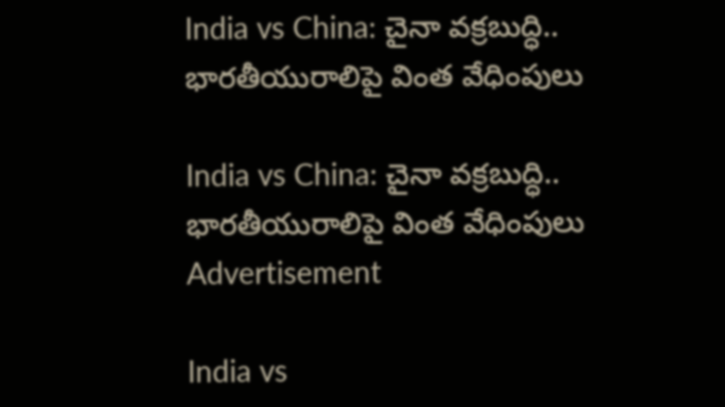India vs China: చైనా వక్రబుద్ధి.. భారతీయురాలిపై వింత వేధింపులు

India vs China: చైనా వక్రబుద్ధి.. భారతీయురాలిపై వింత వేధింపులు
Advertisement

India vs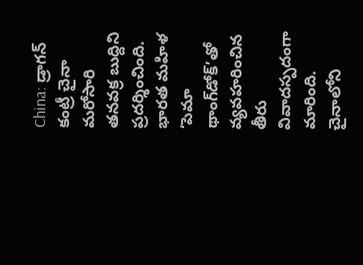China: డ్రాగన్ కంట్రీ చైనా మరోసారి తనవక్ర బుద్దిని ప్రదర్శించింది. భారత మహిళ ‘పెమా థాంగ్‌డోక్‌’తో వ్యవహరించిన తీరు వివాదస్పదంగా మారింది. చైనాలోని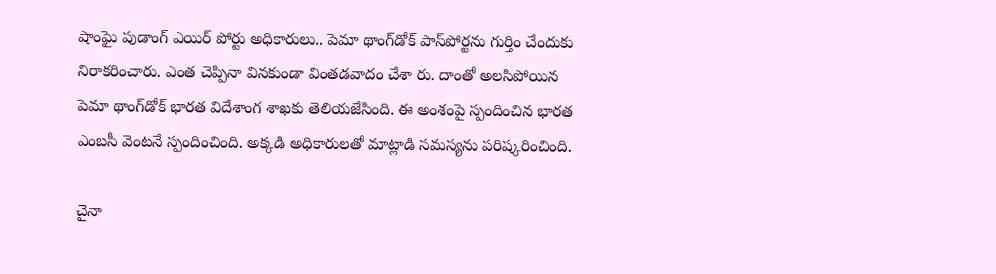షాంఘై పుడాంగ్ ఎయిర్ పోర్టు అధికారులు.. పెమా థాంగ్‌డోక్ పాస్‌పోర్టను గుర్తిం చేందుకు నిరాకరించారు. ఎంత చెప్పినా వినకుండా వింతడవాదం చేశా రు. దాంతో అలసిపోయిన పెమా థాంగ్‌డోక్ భారత విదేశాంగ శాఖకు తెలియజేసింది. ఈ అంశంపై స్పందించిన భారత ఎంబసీ వెంటనే స్పందించింది. అక్కడి అధికారులతో మాట్లాడి సమస్యను పరిష్కరించింది.

చైనా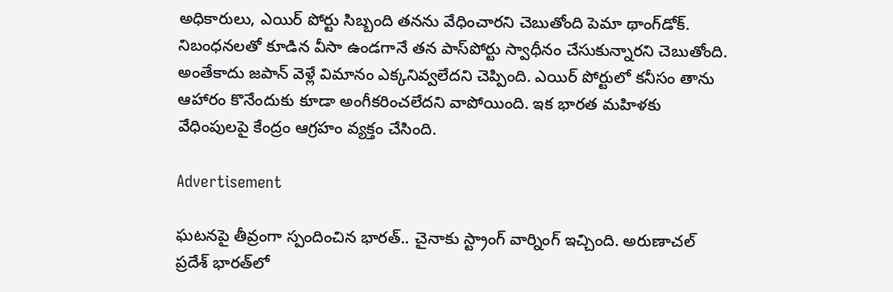అధికారులు, ఎయిర్ పోర్టు సిబ్బంది తనను వేధించారని చెబుతోంది పెమా థాంగ్‌డోక్. నిబంధనలతో కూడిన వీసా ఉండగానే తన పాస్‌పోర్టు స్వాధీనం చేసుకున్నారని చెబుతోంది. అంతేకాదు జపాన్ వెళ్లే విమానం ఎక్కనివ్వలేదని చెప్పింది. ఎయిర్ పోర్టులో కనీసం తాను ఆహారం కొనేందుకు కూడా అంగీకరించలేదని వాపోయింది. ఇక భారత మహిళకు వేధింపులపై కేంద్రం ఆగ్రహం వ్యక్తం చేసింది.

Advertisement

ఘటనపై తీవ్రంగా స్పందించిన భారత్.. చైనాకు స్ట్రాంగ్ వార్నింగ్ ఇచ్చింది. అరుణాచల్ ప్రదేశ్ భారత్‌లో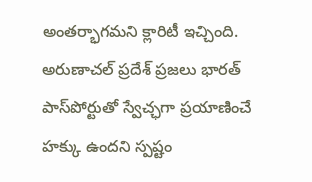అంతర్భాగమని క్లారిటీ ఇచ్చింది. అరుణాచల్ ప్రదేశ్ ప్రజలు భారత్ పాస్‌పోర్టుతో స్వేచ్ఛగా ప్రయాణించే హక్కు ఉందని స్పష్టం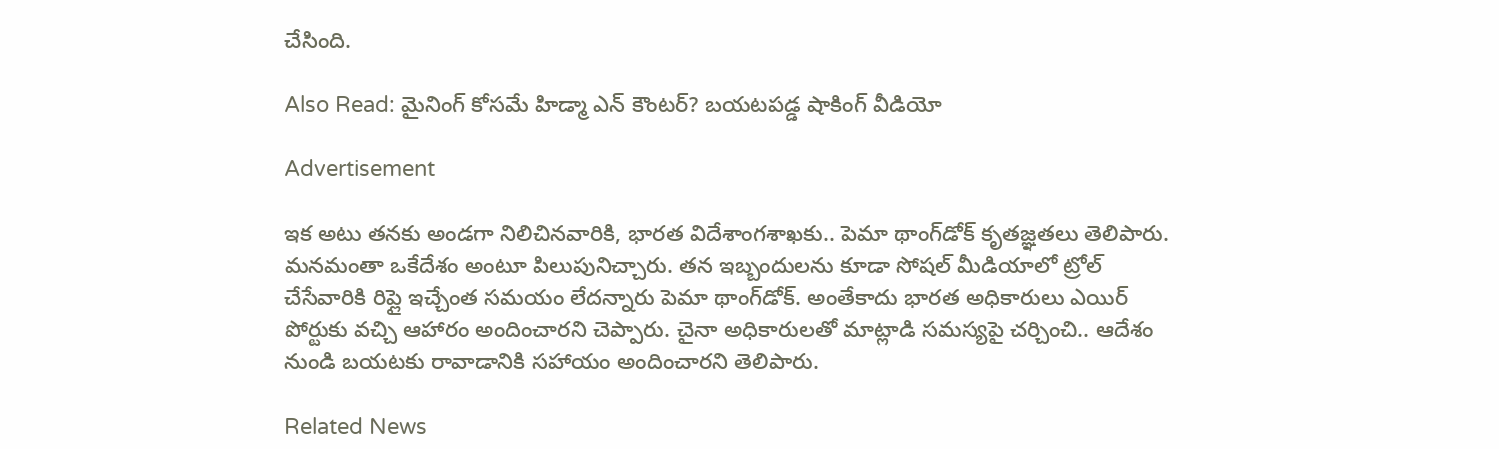చేసింది.

Also Read: మైనింగ్ కోసమే హిడ్మా ఎన్ కౌంటర్? బయటపడ్డ షాకింగ్ వీడియో

Advertisement

ఇక అటు తనకు అండగా నిలిచినవారికి, భారత విదేశాంగశాఖకు.. పెమా థాంగ్‌డోక్ కృతజ్ఞతలు తెలిపారు. మనమంతా ఒకేదేశం అంటూ పిలుపునిచ్చారు. తన ఇబ్బందులను కూడా సోషల్ మీడియాలో ట్రోల్ చేసేవారికి రిప్లై ఇచ్చేంత సమయం లేదన్నారు పెమా థాంగ్‌డోక్. అంతేకాదు భారత అధికారులు ఎయిర్ పోర్టుకు వచ్చి ఆహారం అందించారని చెప్పారు. చైనా అధికారులతో మాట్లాడి సమస్యపై చర్చించి.. ఆదేశం నుండి బయటకు రావాడానికి సహాయం అందించారని తెలిపారు.

Related News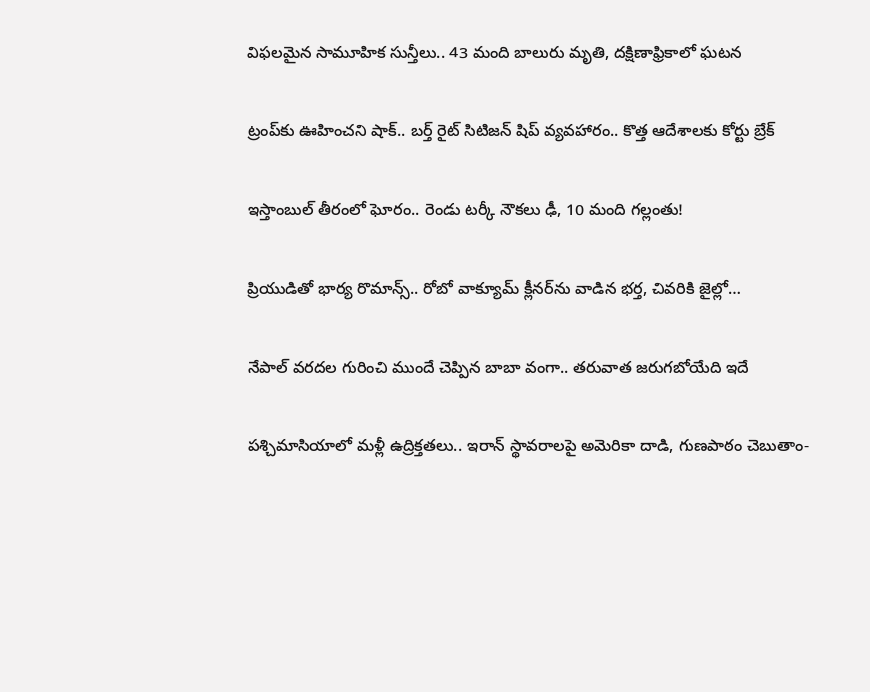విఫలమైన సామూహిక సున్తీలు.. 43 మంది బాలురు మృతి, దక్షిణాఫ్రికాలో ఘటన

ట్రంప్‌‌కు ఊహించని షాక్‌.. బర్త్ రైట్ సిటిజన్ షిప్ వ్యవహారం.. కొత్త ఆదేశాలకు కోర్టు బ్రేక్

ఇస్తాంబుల్ తీరంలో ఘోరం.. రెండు టర్కీ నౌకలు ఢీ, 10 మంది గల్లంతు!

ప్రియుడితో భార్య రొమాన్స్.. రోబో వాక్యూమ్ క్లీనర్‌ను వాడిన భర్త, చివరికి జైల్లో…

నేపాల్ వరదల గురించి ముందే చెప్పిన బాబా వంగా.. తరువాత జరుగబోయేది ఇదే

పశ్చిమాసియాలో మళ్లీ ఉద్రిక్తతలు.. ఇరాన్ స్థావరాలపై అమెరికా దాడి, గుణపాఠం చెబుతాం-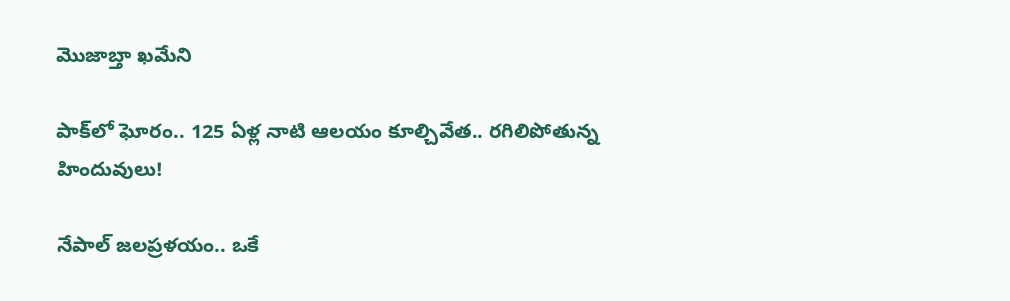మొజాబ్తా ఖమేని

పాక్‌లో ఘోరం.. 125 ఏళ్ల నాటి ఆలయం కూల్చివేత.. రగిలిపోతున్న హిందువులు!

నేపాల్ జలప్రళయం.. ఒకే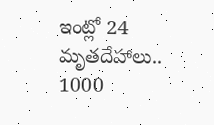ఇంట్లో 24 మృతదేహాలు.. 1000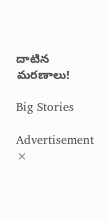దాటిన మరణాలు!

Big Stories

Advertisement
×